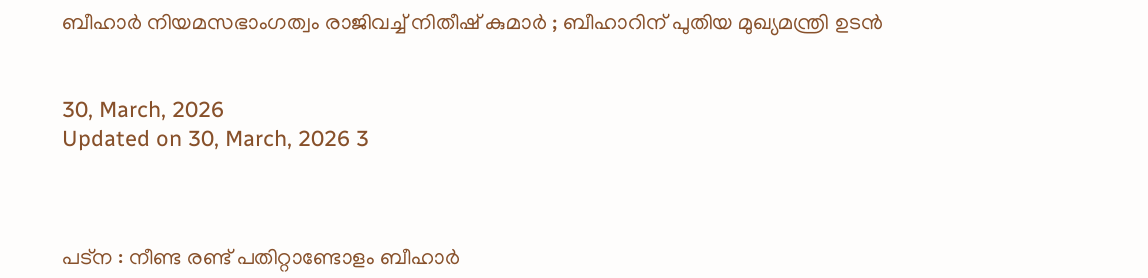ബീഹാർ നിയമസഭാംഗത്വം രാജിവച്ച് നിതീഷ് കുമാർ ; ബീഹാറിന് പുതിയ മുഖ്യമന്ത്രി ഉടൻ


30, March, 2026
Updated on 30, March, 2026 3



പട്ന : നീണ്ട രണ്ട് പതിറ്റാണ്ടോളം ബീഹാർ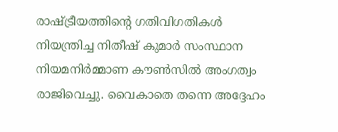രാഷ്ട്രീയത്തിന്റെ ഗതിവിഗതികൾ നിയന്ത്രിച്ച നിതീഷ് കുമാർ സംസ്ഥാന നിയമനിർമ്മാണ കൗൺസിൽ അംഗത്വം രാജിവെച്ചു. വൈകാതെ തന്നെ അദ്ദേഹം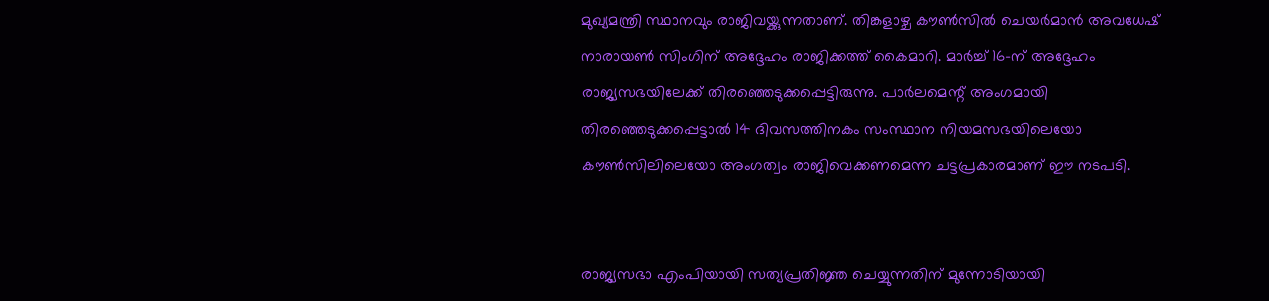മുഖ്യമന്ത്രി സ്ഥാനവും രാജിവയ്ക്കുന്നതാണ്. തിങ്കളാഴ്ച കൗൺസിൽ ചെയർമാൻ അവധേഷ് നാരായൺ സിംഗിന് അദ്ദേഹം രാജിക്കത്ത് കൈമാറി. മാർച്ച് 16-ന് അദ്ദേഹം രാജ്യസഭയിലേക്ക് തിരഞ്ഞെടുക്കപ്പെട്ടിരുന്നു. പാർലമെന്റ് അംഗമായി തിരഞ്ഞെടുക്കപ്പെട്ടാൽ 14 ദിവസത്തിനകം സംസ്ഥാന നിയമസഭയിലെയോ കൗൺസിലിലെയോ അംഗത്വം രാജിവെക്കണമെന്ന ചട്ടപ്രകാരമാണ് ഈ നടപടി.


രാജ്യസഭാ എംപിയായി സത്യപ്രതിജ്ഞ ചെയ്യുന്നതിന് മുന്നോടിയായി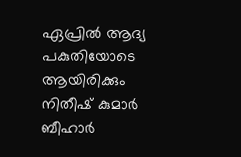ഏപ്രിൽ ആദ്യ പകുതിയോടെ ആയിരിക്കും നിതീഷ് കുമാർ ബീഹാർ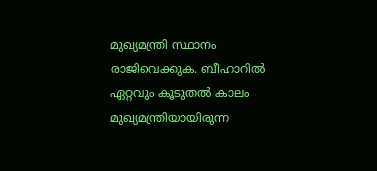മുഖ്യമന്ത്രി സ്ഥാനം രാജിവെക്കുക. ബീഹാറിൽ ഏറ്റവും കൂടുതൽ കാലം മുഖ്യമന്ത്രിയായിരുന്ന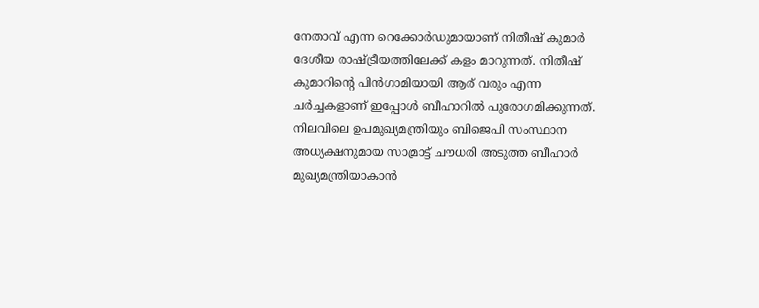നേതാവ് എന്ന റെക്കോർഡുമായാണ് നിതീഷ് കുമാർ ദേശീയ രാഷ്ട്രീയത്തിലേക്ക് കളം മാറുന്നത്. നിതീഷ് കുമാറിന്റെ പിൻഗാമിയായി ആര് വരും എന്ന ചർച്ചകളാണ് ഇപ്പോൾ ബീഹാറിൽ പുരോഗമിക്കുന്നത്. നിലവിലെ ഉപമുഖ്യമന്ത്രിയും ബിജെപി സംസ്ഥാന അധ്യക്ഷനുമായ സാമ്രാട്ട് ചൗധരി അടുത്ത ബീഹാർ മുഖ്യമന്ത്രിയാകാൻ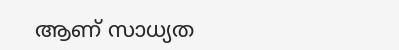ആണ് സാധ്യത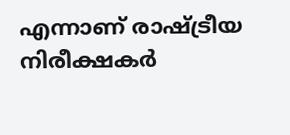എന്നാണ് രാഷ്ട്രീയ നിരീക്ഷകർ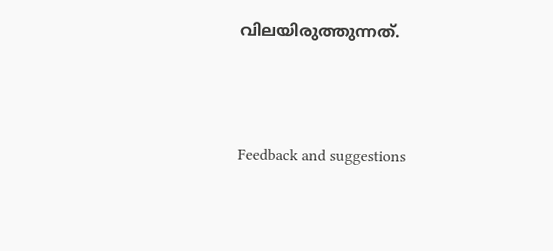വിലയിരുത്തുന്നത്.




Feedback and suggestions